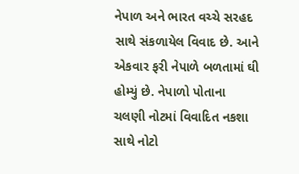નેપાળ અને ભારત વચ્ચે સરહદ સાથે સંકળાયેલ વિવાદ છે. આને એકવાર ફરી નેપાળે બળતામાં ઘી હોમ્યું છે. નેપાળો પોતાના ચલણી નોટમાં વિવાદિત નકશા સાથે નોટો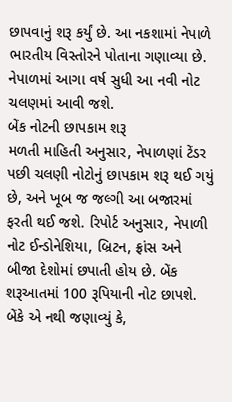છાપવાનું શરૂ કર્યું છે. આ નકશામાં નેપાળે ભારતીય વિસ્તોરને પોતાના ગણાવ્યા છે. નેપાળમાં આગા વર્ષ સુધી આ નવી નોટ ચલણમાં આવી જશે.
બેંક નોટની છાપકામ શરૂ
મળતી માહિતી અનુસાર, નેપાળણાં ટેંડર પછી ચલણી નોટોનું છાપકામ શરૂ થઈ ગયું છે, અને ખૂબ જ જલ્ગી આ બજારમાં ફરતી થઈ જશે. રિપોર્ટ અનુસાર, નેપાળી નોટ ઈન્ડોનેશિયા, બ્રિટન, ફ્રાંસ અને બીજા દેશોમાં છપાતી હોય છે. બેંક શરૂઆતમાં 100 રૂપિયાની નોટ છાપશે. બેંકે એ નથી જણાવ્યું કે,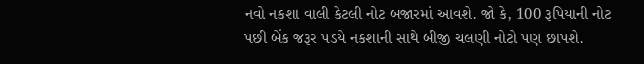નવો નકશા વાલી કેટલી નોટ બજારમાં આવશે. જો કે, 100 રૂપિયાની નોટ પછી બેંક જરૂર પડયે નકશાની સાથે બીજી ચલણી નોટો પણ છાપશે.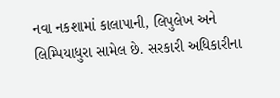નવા નકશામાં કાલાપાની, લિપુલેખ અને લિમ્પિયાધુરા સામેલ છે. સરકારી અધિકારીના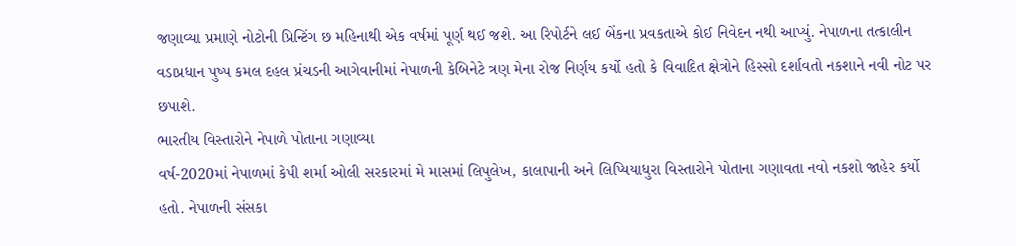જણાવ્યા પ્રમાણે નોટોની પ્રિન્ટિંગ છ મહિનાથી એક વર્ષમાં પૂર્ણ થઈ જશે. આ રિપોર્ટને લઈ બેંકના પ્રવકતાએ કોઈ નિવેદન નથી આપ્યું. નેપાળના તત્કાલીન વડાપ્રધાન પુષ્પ કમલ દહલ પ્રંચડની આગેવાનીમાં નેપાળની કેબિનેટે ત્રણ મેના રોજ નિર્ણય કર્યો હતો કે વિવાદિત ક્ષેત્રોને હિસ્સો દર્શાવતો નકશાને નવી નોટ પર છપાશે.
ભારતીય વિસ્તારોને નેપાળે પોતાના ગણાવ્યા
વર્ષ-2020માં નેપાળમાં કેપી શર્મા ઓલી સરકારમાં મે માસમાં લિપુલેખ, કાલાપાની અને લિપ્યિયાધુરા વિસ્તારોને પોતાના ગણાવતા નવો નકશો જાહેર કર્યો હતો. નેપાળની સંસકા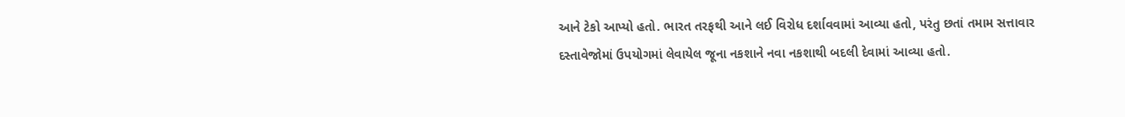આને ટેકો આપ્યો હતો. ભારત તરફથી આને લઈ વિરોધ દર્શાવવામાં આવ્યા હતો, પરંતુ છતાં તમામ સત્તાવાર દસ્તાવેજોમાં ઉપયોગમાં લેવાયેલ જૂના નકશાને નવા નકશાથી બદલી દેવામાં આવ્યા હતો.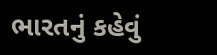ભારતનું કહેવું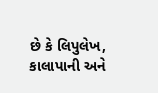છે કે લિપુલેખ, કાલાપાની અને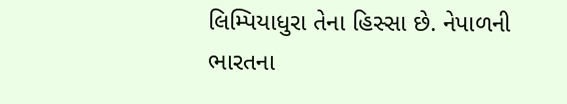લિમ્પિયાધુરા તેના હિસ્સા છે. નેપાળની ભારતના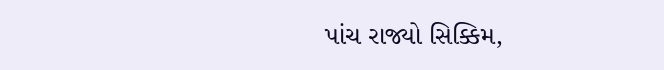પાંચ રાજ્યો સિક્કિમ,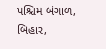પશ્ચિમ બંગાળ, બિહાર,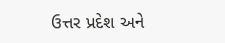ઉત્તર પ્રદેશ અને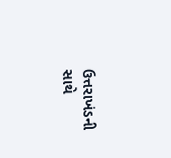ઉત્તરાખંડની સાથે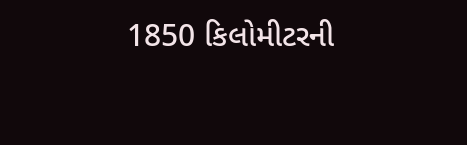1850 કિલોમીટરની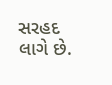સરહદ લાગે છે.